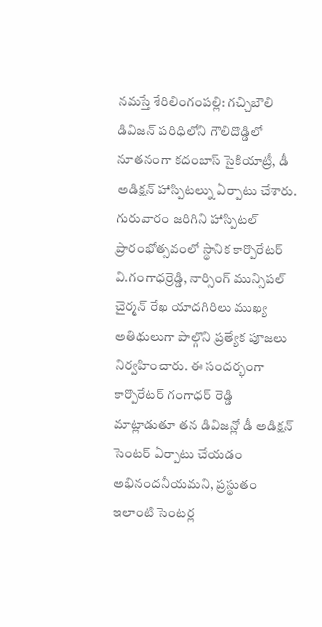నమస్తే శేరిలింగంపల్లి: గచ్చిబౌలి డివిజన్ పరిధిలోని గౌలిదొడ్డిలో నూతనంగా కదంబాస్ సైకియాట్రీ, డీ అడిక్షన్ హాస్పిటల్ను ఏర్పాటు చేశారు. గురువారం జరిగిని హాస్పిటల్ ప్రారంభోత్సవంలో స్థానిక కార్పొరేటర్ వి.గంగాధర్రెడ్డి, నార్సింగ్ మున్సిపల్ చైర్మన్ రేఖ యాదగిరిలు ముఖ్య అతిథులుగా పాల్గొని ప్రత్యేక పూజలు నిర్వహించారు. ఈ సందర్భంగా కార్పొరేటర్ గంగాధర్ రెడ్డి మాట్లాడుతూ తన డివిజన్లో డీ అడిక్షన్ సెంటర్ ఏర్పాటు చేయడం అభినందనీయమని, ప్రస్థుతం ఇలాంటి సెంటర్ల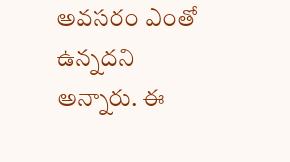అవసరం ఎంతో ఉన్నదని అన్నారు. ఈ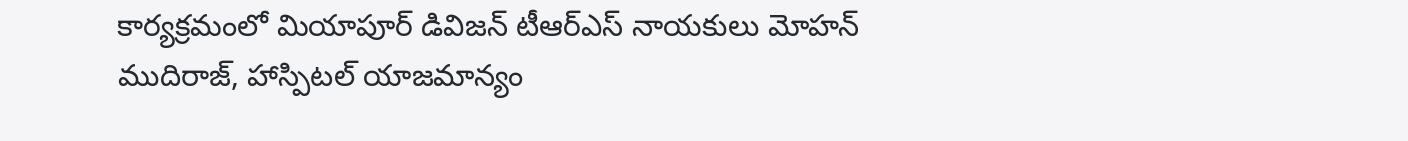కార్యక్రమంలో మియాపూర్ డివిజన్ టీఆర్ఎస్ నాయకులు మోహన్ ముదిరాజ్, హాస్పిటల్ యాజమాన్యం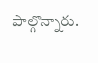పాల్గొన్నారు.